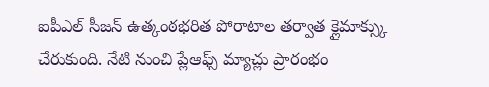ఐపీఎల్ సీజన్ ఉత్కంఠభరిత పోరాటాల తర్వాత క్లైమాక్స్కు చేరుకుంది. నేటి నుంచి ప్లేఆఫ్స్ మ్యాచ్లు ప్రారంభం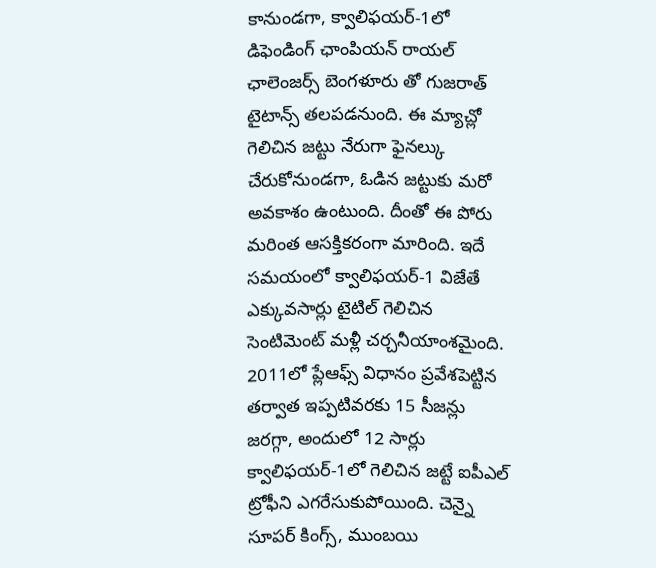కానుండగా, క్వాలిఫయర్-1లో డిఫెండింగ్ ఛాంపియన్ రాయల్ ఛాలెంజర్స్ బెంగళూరు తో గుజరాత్ టైటాన్స్ తలపడనుంది. ఈ మ్యాచ్లో గెలిచిన జట్టు నేరుగా ఫైనల్కు చేరుకోనుండగా, ఓడిన జట్టుకు మరో అవకాశం ఉంటుంది. దీంతో ఈ పోరు మరింత ఆసక్తికరంగా మారింది. ఇదే సమయంలో క్వాలిఫయర్-1 విజేతే ఎక్కువసార్లు టైటిల్ గెలిచిన సెంటిమెంట్ మళ్లీ చర్చనీయాంశమైంది.
2011లో ప్లేఆఫ్స్ విధానం ప్రవేశపెట్టిన తర్వాత ఇప్పటివరకు 15 సీజన్లు జరగ్గా, అందులో 12 సార్లు క్వాలిఫయర్-1లో గెలిచిన జట్టే ఐపీఎల్ ట్రోఫీని ఎగరేసుకుపోయింది. చెన్నై సూపర్ కింగ్స్, ముంబయి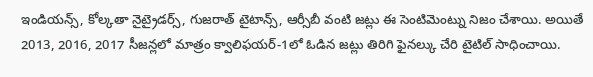ఇండియన్స్, కోల్కతా నైట్రైడర్స్, గుజరాత్ టైటాన్స్, ఆర్సీబీ వంటి జట్లు ఈ సెంటిమెంట్ను నిజం చేశాయి. అయితే 2013, 2016, 2017 సీజన్లలో మాత్రం క్వాలిఫయర్-1లో ఓడిన జట్లు తిరిగి ఫైనల్కు చేరి టైటిల్ సాధించాయి.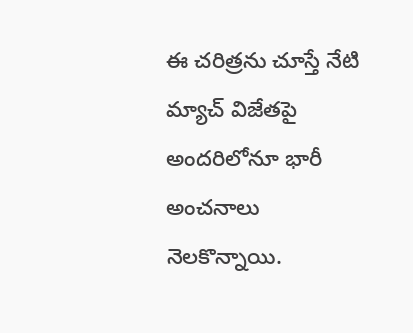ఈ చరిత్రను చూస్తే నేటి మ్యాచ్ విజేతపై అందరిలోనూ భారీ అంచనాలు నెలకొన్నాయి.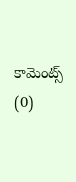కామెంట్స్ (0)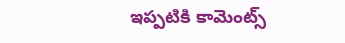ఇప్పటికి కామెంట్స్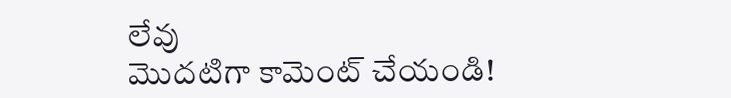లేవు
మొదటిగా కామెంట్ చేయండి!